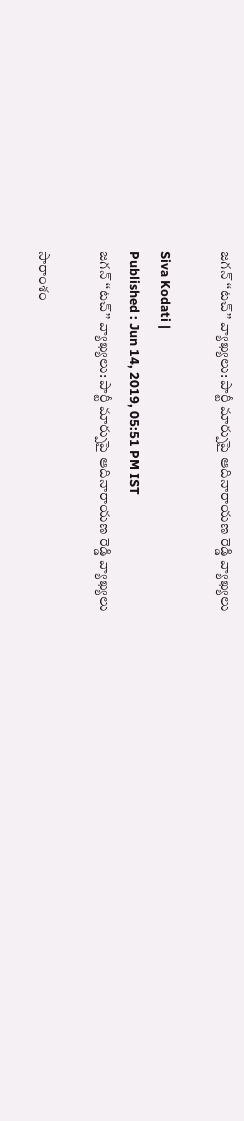జగన్ ‘‘టచ్’’ వ్యాఖ్యలు: పార్టీ మార్పుపై ఆదినారాయణ రెడ్డి వ్యాఖ్యలు

Siva Kodati |
Published : Jun 14, 2019, 05:51 PM IST
జగన్ ‘‘టచ్’’ వ్యాఖ్యలు: పార్టీ మార్పుపై ఆదినారాయణ రెడ్డి వ్యాఖ్యలు

సారాంశం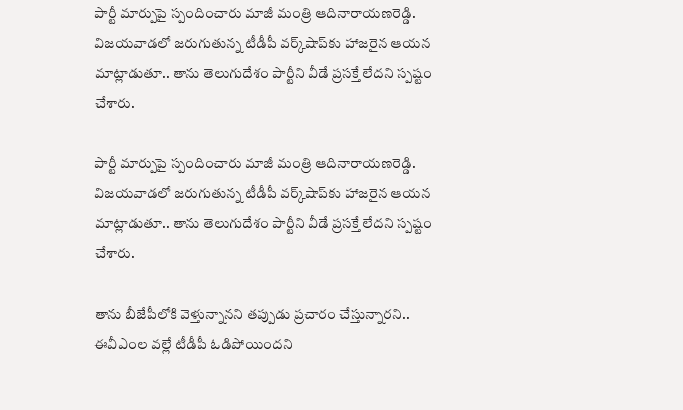పార్టీ మార్పుపై స్పందించారు మాజీ మంత్రి ఆదినారాయణరెడ్డి. విజయవాడలో జరుగుతున్న టీడీపీ వర్క్‌షాప్‌కు హాజరైన ఆయన మాట్లాడుతూ.. తాను తెలుగుదేశం పార్టీని వీడే ప్రసక్తే లేదని స్పష్టం చేశారు.

పార్టీ మార్పుపై స్పందించారు మాజీ మంత్రి ఆదినారాయణరెడ్డి. విజయవాడలో జరుగుతున్న టీడీపీ వర్క్‌షాప్‌కు హాజరైన ఆయన మాట్లాడుతూ.. తాను తెలుగుదేశం పార్టీని వీడే ప్రసక్తే లేదని స్పష్టం చేశారు.

తాను బీజేపీలోకి వెళ్తున్నానని తప్పుడు ప్రచారం చేస్తున్నారని..  ఈవీఎంల వల్లే టీడీపీ ఓడిపోయిందని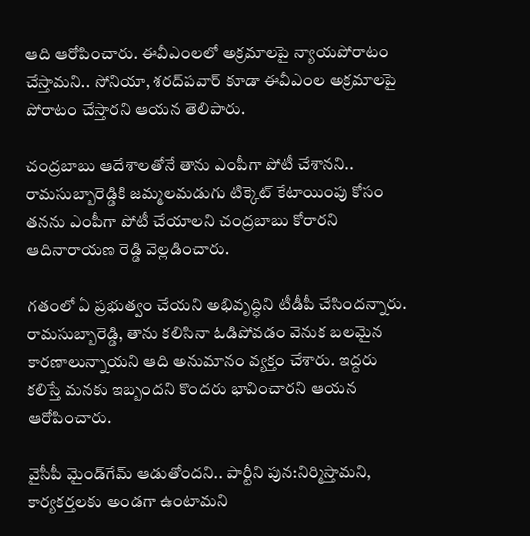ఆది ఆరోపించారు. ఈవీఎంలలో అక్రమాలపై న్యాయపోరాటం చేస్తామని.. సోనియా, శరద్‌పవార్ కూడా ఈవీఎంల అక్రమాలపై పోరాటం చేస్తారని ఆయన తెలిపారు.

చంద్రబాబు ఆదేశాలతోనే తాను ఎంపీగా పోటీ చేశానని.. రామసుబ్బారెడ్డికి జమ్మలమడుగు టిక్కెట్ కేటాయింపు కోసం తనను ఎంపీగా పోటీ చేయాలని చంద్రబాబు కోరారని ఆదినారాయణ రెడ్డి వెల్లడించారు.

గతంలో ఏ ప్రభుత్వం చేయని అభివృద్ధిని టీడీపీ చేసిందన్నారు. రామసుబ్బారెడ్డి, తాను కలిసినా ఓడిపోవడం వెనుక బలమైన కారణాలున్నాయని ఆది అనుమానం వ్యక్తం చేశారు. ఇద్దరు కలిస్తే మనకు ఇబ్బందని కొందరు భావించారని ఆయన ఆరోపించారు.

వైసీపీ మైండ్‌గేమ్ ఆడుతోందని.. పార్టీని పున:నిర్మిస్తామని, కార్యకర్తలకు అండగా ఉంటామని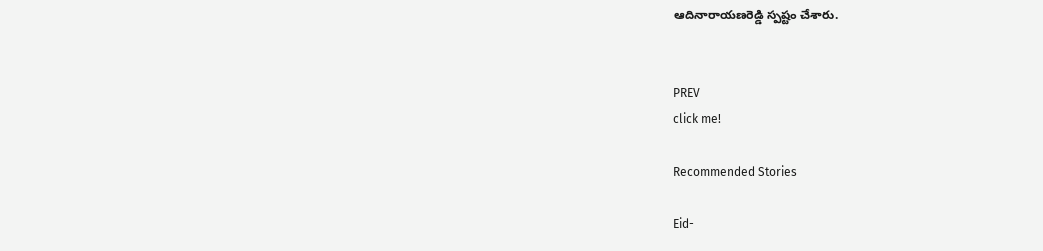ఆదినారాయణరెడ్డి స్పష్టం చేశారు.


PREV
click me!

Recommended Stories

Eid-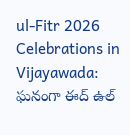ul-Fitr 2026 Celebrations in Vijayawada: ఘనంగా ఈద్ ఉల్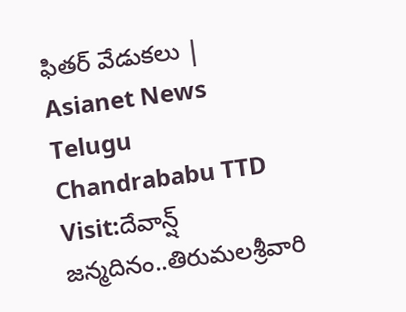ఫితర్ వేడుకలు | Asianet News Telugu
Chandrababu TTD Visit:దేవాన్ష్ జన్మదినం..తిరుమలశ్రీవారి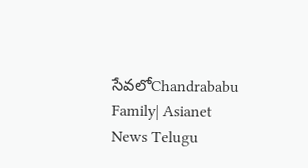సేవలోChandrababu Family| Asianet News Telugu